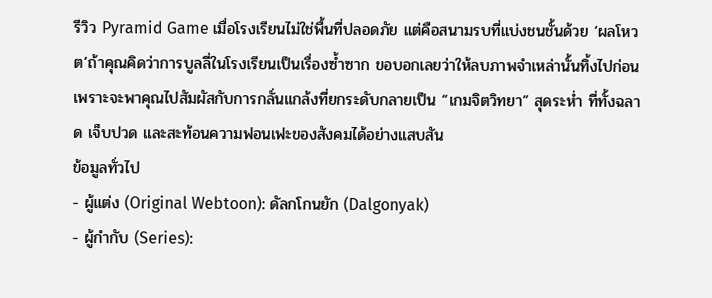รีวิว Pyramid Game เมื่อโรงเรียนไม่ใช่พื้นที่ปลอดภัย แต่คือสนามรบที่แบ่งชนชั้นด้วย ‘ผลโหวต’ถ้าคุณคิดว่าการบูลลี่ในโรงเรียนเป็นเรื่องซ้ำซาก ขอบอกเลยว่าให้ลบภาพจำเหล่านั้นทิ้งไปก่อน เพราะจะพาคุณไปสัมผัสกับการกลั่นแกล้งที่ยกระดับกลายเป็น “เกมจิตวิทยา” สุดระห่ำ ที่ทั้งฉลาด เจ็บปวด และสะท้อนความฟอนเฟะของสังคมได้อย่างแสบสัน
ข้อมูลทั่วไป
- ผู้แต่ง (Original Webtoon): ดัลกโกนยัก (Dalgonyak)
- ผู้กำกับ (Series):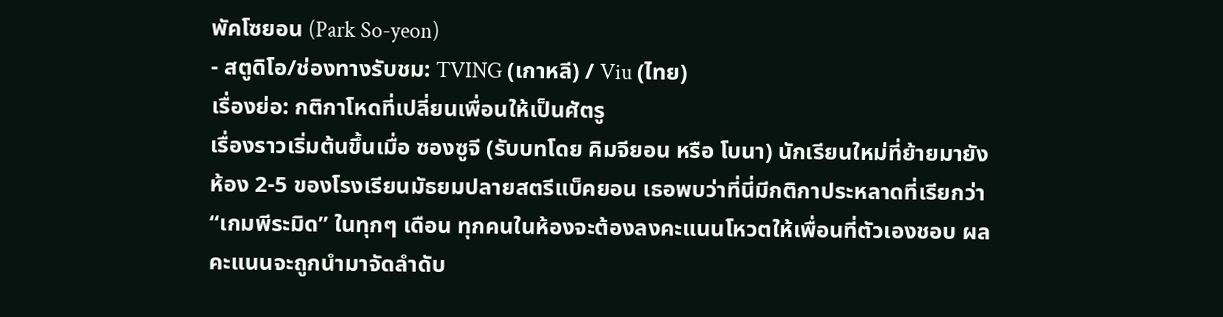พัคโซยอน (Park So-yeon)
- สตูดิโอ/ช่องทางรับชม: TVING (เกาหลี) / Viu (ไทย)
เรื่องย่อ: กติกาโหดที่เปลี่ยนเพื่อนให้เป็นศัตรู
เรื่องราวเริ่มต้นขึ้นเมื่อ ซองซูจี (รับบทโดย คิมจียอน หรือ โบนา) นักเรียนใหม่ที่ย้ายมายังห้อง 2-5 ของโรงเรียนมัธยมปลายสตรีแบ็คยอน เธอพบว่าที่นี่มีกติกาประหลาดที่เรียกว่า “เกมพีระมิด” ในทุกๆ เดือน ทุกคนในห้องจะต้องลงคะแนนโหวตให้เพื่อนที่ตัวเองชอบ ผลคะแนนจะถูกนำมาจัดลำดับ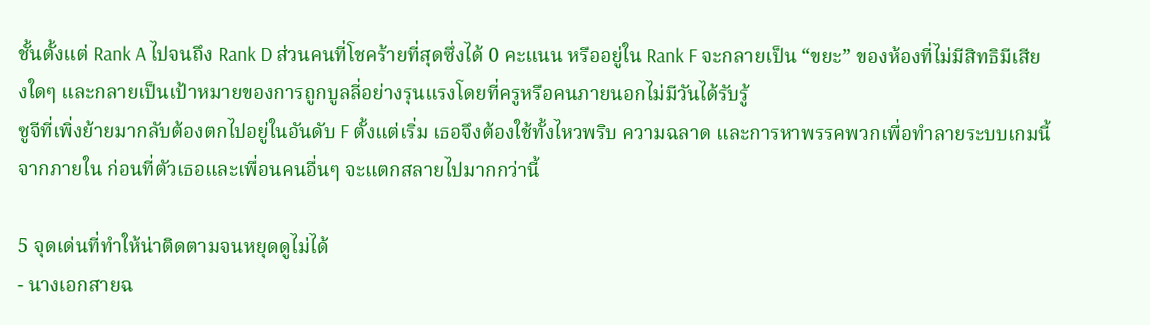ชั้นตั้งแต่ Rank A ไปจนถึง Rank D ส่วนคนที่โชคร้ายที่สุดซึ่งได้ 0 คะแนน หรืออยู่ใน Rank F จะกลายเป็น “ขยะ” ของห้องที่ไม่มีสิทธิมีเสียงใดๆ และกลายเป็นเป้าหมายของการถูกบูลลี่อย่างรุนแรงโดยที่ครูหรือคนภายนอกไม่มีวันได้รับรู้
ซูจีที่เพิ่งย้ายมากลับต้องตกไปอยู่ในอันดับ F ตั้งแต่เริ่ม เธอจึงต้องใช้ทั้งไหวพริบ ความฉลาด และการหาพรรคพวกเพื่อทำลายระบบเกมนี้จากภายใน ก่อนที่ตัวเธอและเพื่อนคนอื่นๆ จะแตกสลายไปมากกว่านี้

5 จุดเด่นที่ทำให้น่าติดตามจนหยุดดูไม่ได้
- นางเอกสายฉ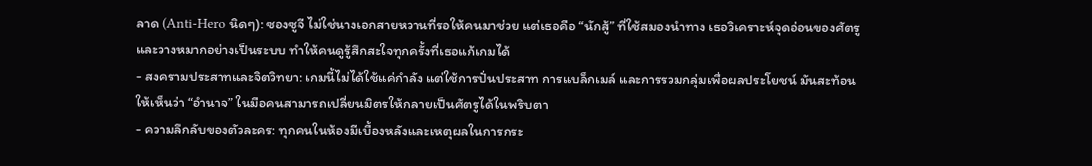ลาด (Anti-Hero นิดๆ): ซองซูจี ไม่ใช่นางเอกสายหวานที่รอให้คนมาช่วย แต่เธอคือ “นักสู้” ที่ใช้สมองนำทาง เธอวิเคราะห์จุดอ่อนของศัตรูและวางหมากอย่างเป็นระบบ ทำให้คนดูรู้สึกสะใจทุกครั้งที่เธอแก้เกมได้
- สงครามประสาทและจิตวิทยา: เกมนี้ไม่ได้ใช้แค่กำลัง แต่ใช้การปั่นประสาท การแบล็กเมล์ และการรวมกลุ่มเพื่อผลประโยชน์ มันสะท้อนให้เห็นว่า “อำนาจ” ในมือคนสามารถเปลี่ยนมิตรให้กลายเป็นศัตรูได้ในพริบตา
- ความลึกลับของตัวละคร: ทุกคนในห้องมีเบื้องหลังและเหตุผลในการกระ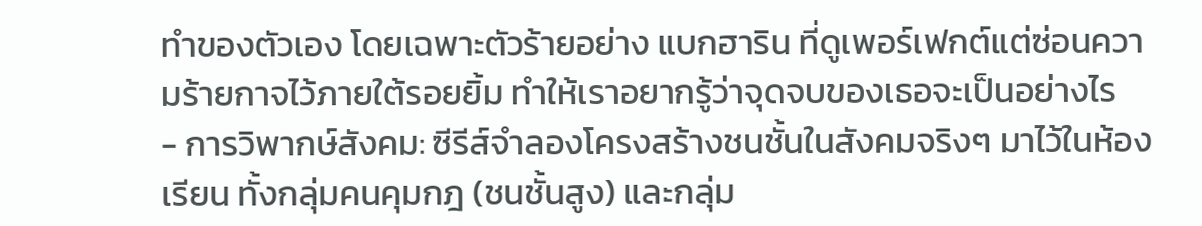ทำของตัวเอง โดยเฉพาะตัวร้ายอย่าง แบกฮาริน ที่ดูเพอร์เฟกต์แต่ซ่อนความร้ายกาจไว้ภายใต้รอยยิ้ม ทำให้เราอยากรู้ว่าจุดจบของเธอจะเป็นอย่างไร
- การวิพากษ์สังคม: ซีรีส์จำลองโครงสร้างชนชั้นในสังคมจริงๆ มาไว้ในห้องเรียน ทั้งกลุ่มคนคุมกฎ (ชนชั้นสูง) และกลุ่ม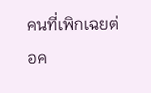คนที่เพิกเฉยต่อค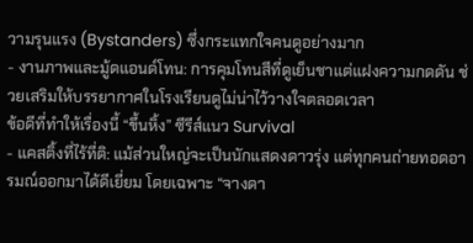วามรุนแรง (Bystanders) ซึ่งกระแทกใจคนดูอย่างมาก
- งานภาพและมู้ดแอนด์โทน: การคุมโทนสีที่ดูเย็นชาแต่แฝงความกดดัน ช่วยเสริมให้บรรยากาศในโรงเรียนดูไม่น่าไว้วางใจตลอดเวลา
ข้อดีที่ทำให้เรื่องนี้ “ขึ้นหิ้ง” ซีรีส์แนว Survival
- แคสติ้งที่ไร้ที่ติ: แม้ส่วนใหญ่จะเป็นนักแสดงดาวรุ่ง แต่ทุกคนถ่ายทอดอารมณ์ออกมาได้ดีเยี่ยม โดยเฉพาะ “จางดา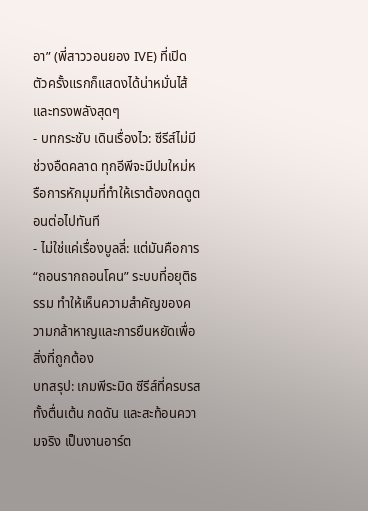อา” (พี่สาววอนยอง IVE) ที่เปิดตัวครั้งแรกก็แสดงได้น่าหมั่นไส้และทรงพลังสุดๆ
- บทกระชับ เดินเรื่องไว: ซีรีส์ไม่มีช่วงอืดคลาด ทุกอีพีจะมีปมใหม่หรือการหักมุมที่ทำให้เราต้องกดดูตอนต่อไปทันที
- ไม่ใช่แค่เรื่องบูลลี่: แต่มันคือการ “ถอนรากถอนโคน” ระบบที่อยุติธรรม ทำให้เห็นความสำคัญของความกล้าหาญและการยืนหยัดเพื่อสิ่งที่ถูกต้อง
บทสรุป: เกมพีระมิด ซีรีส์ที่ครบรส ทั้งตื่นเต้น กดดัน และสะท้อนความจริง เป็นงานอาร์ต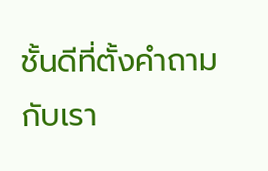ชั้นดีที่ตั้งคำถามกับเรา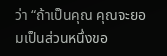ว่า “ถ้าเป็นคุณ คุณจะยอมเป็นส่วนหนึ่งขอ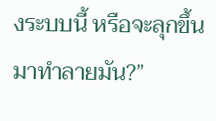งระบบนี้ หรือจะลุกขึ้นมาทำลายมัน?”